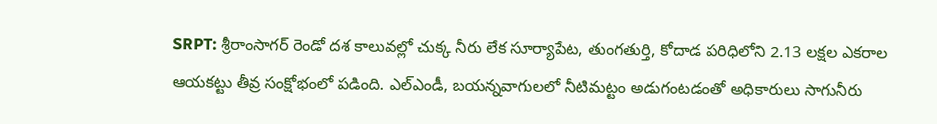SRPT: శ్రీరాంసాగర్ రెండో దశ కాలువల్లో చుక్క నీరు లేక సూర్యాపేట, తుంగతుర్తి, కోదాడ పరిధిలోని 2.13 లక్షల ఎకరాల ఆయకట్టు తీవ్ర సంక్షోభంలో పడింది. ఎల్ఎండీ, బయన్నవాగులలో నీటిమట్టం అడుగంటడంతో అధికారులు సాగునీరు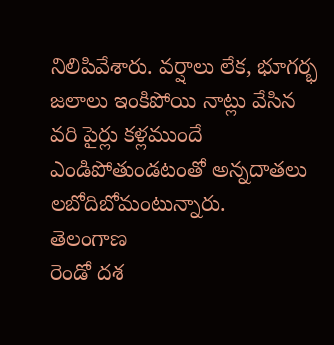నిలిపివేశారు. వర్షాలు లేక, భూగర్భ జలాలు ఇంకిపోయి నాట్లు వేసిన వరి పైర్లు కళ్లముందే ఎండిపోతుండటంతో అన్నదాతలు లబోదిబోమంటున్నారు.
తెలంగాణ
రెండో దశ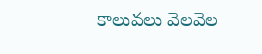కాలువలు వెలవెల